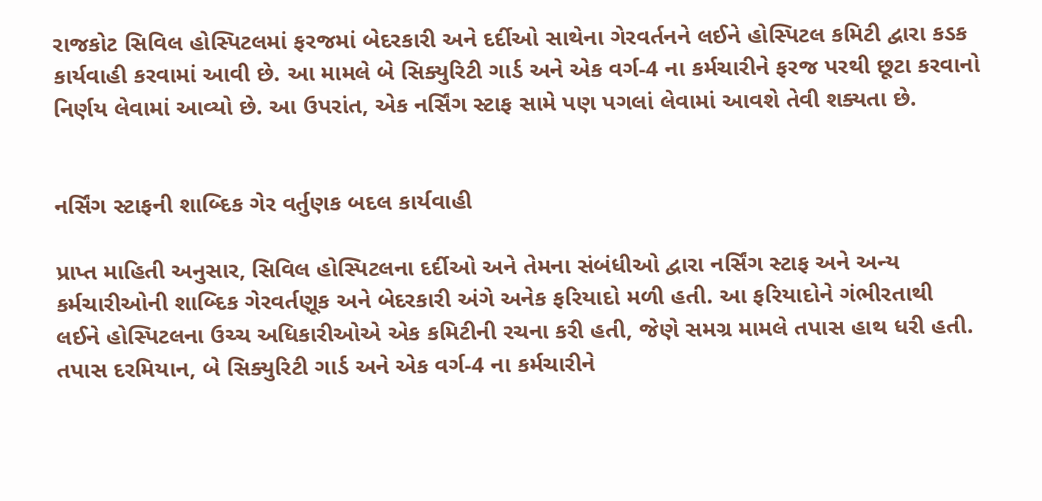રાજકોટ સિવિલ હોસ્પિટલમાં ફરજમાં બેદરકારી અને દર્દીઓ સાથેના ગેરવર્તનને લઈને હોસ્પિટલ કમિટી દ્વારા કડક કાર્યવાહી કરવામાં આવી છે. આ મામલે બે સિક્યુરિટી ગાર્ડ અને એક વર્ગ-4 ના કર્મચારીને ફરજ પરથી છૂટા કરવાનો નિર્ણય લેવામાં આવ્યો છે. આ ઉપરાંત, એક નર્સિંગ સ્ટાફ સામે પણ પગલાં લેવામાં આવશે તેવી શક્યતા છે.


નર્સિંગ સ્ટાફની શાબ્દિક ગેર વર્તુણક બદલ કાર્યવાહી

પ્રાપ્ત માહિતી અનુસાર, સિવિલ હોસ્પિટલના દર્દીઓ અને તેમના સંબંધીઓ દ્વારા નર્સિંગ સ્ટાફ અને અન્ય કર્મચારીઓની શાબ્દિક ગેરવર્તણૂક અને બેદરકારી અંગે અનેક ફરિયાદો મળી હતી. આ ફરિયાદોને ગંભીરતાથી લઈને હોસ્પિટલના ઉચ્ચ અધિકારીઓએ એક કમિટીની રચના કરી હતી, જેણે સમગ્ર મામલે તપાસ હાથ ધરી હતી. તપાસ દરમિયાન, બે સિક્યુરિટી ગાર્ડ અને એક વર્ગ-4 ના કર્મચારીને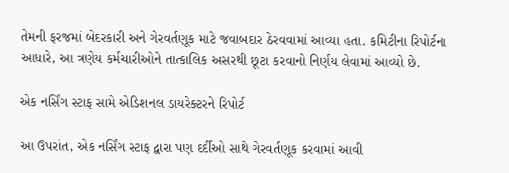તેમની ફરજમાં બેદરકારી અને ગેરવર્તણૂક માટે જવાબદાર ઠેરવવામાં આવ્યા હતા. કમિટીના રિપોર્ટના આધારે, આ ત્રણેય કર્મચારીઓને તાત્કાલિક અસરથી છૂટા કરવાનો નિર્ણય લેવામાં આવ્યો છે.

એક નર્સિંગ સ્ટાફ સામે એડિશનલ ડાયરેક્ટરને રિપોર્ટ

આ ઉપરાંત, એક નર્સિંગ સ્ટાફ દ્વારા પણ દર્દીઓ સાથે ગેરવર્તણૂક કરવામાં આવી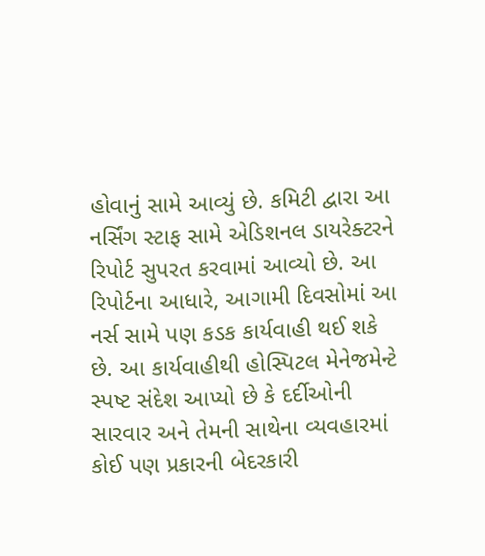હોવાનું સામે આવ્યું છે. કમિટી દ્વારા આ નર્સિંગ સ્ટાફ સામે એડિશનલ ડાયરેક્ટરને રિપોર્ટ સુપરત કરવામાં આવ્યો છે. આ રિપોર્ટના આધારે, આગામી દિવસોમાં આ નર્સ સામે પણ કડક કાર્યવાહી થઈ શકે છે. આ કાર્યવાહીથી હોસ્પિટલ મેનેજમેન્ટે સ્પષ્ટ સંદેશ આપ્યો છે કે દર્દીઓની સારવાર અને તેમની સાથેના વ્યવહારમાં કોઈ પણ પ્રકારની બેદરકારી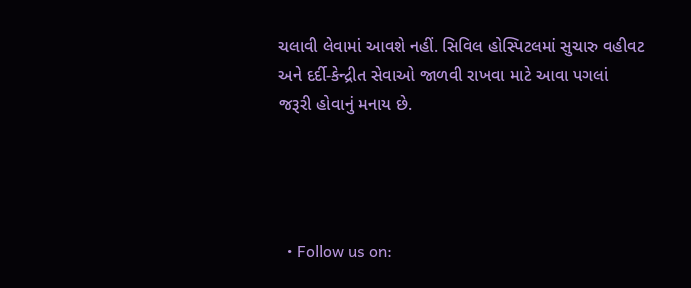ચલાવી લેવામાં આવશે નહીં. સિવિલ હોસ્પિટલમાં સુચારુ વહીવટ અને દર્દી-કેન્દ્રીત સેવાઓ જાળવી રાખવા માટે આવા પગલાં જરૂરી હોવાનું મનાય છે.




  • Follow us on: